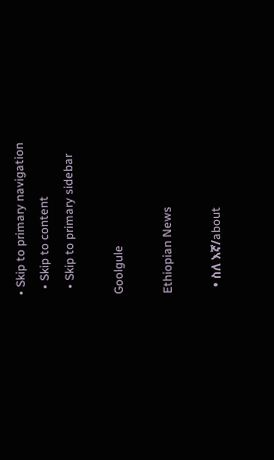• Skip to primary navigation
  • Skip to content
  • Skip to primary sidebar

Goolgule

Ethiopian News

  • ስለ እኛ/about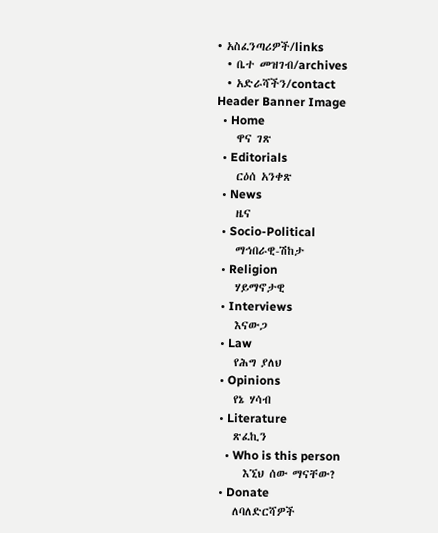• አስፈንጣሪዎች/links
  • ቤተ መዝገብ/archives
  • አድራሻችን/contact
Header Banner Image
  • Home
    ዋና ገጽ
  • Editorials
    ርዕሰ አንቀጽ
  • News
    ዜና
  • Socio-Political
    ማኅበራዊ-ሽከታ
  • Religion
    ሃይማኖታዊ
  • Interviews
    እናውጋ
  • Law
    የሕግ ያለህ
  • Opinions
    የኔ ሃሳብ
  • Literature
    ጽፈኪን
    • Who is this person
      እኚህ ሰው ማናቸው?
  • Donate
    ለባለድርሻዎች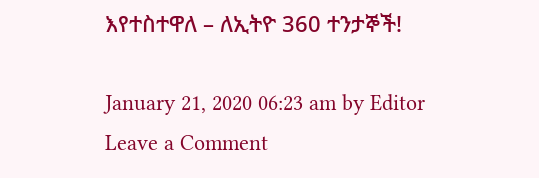እየተስተዋለ – ለኢትዮ 360 ተንታኞች!

January 21, 2020 06:23 am by Editor Leave a Comment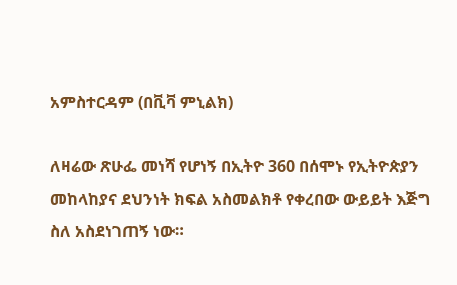አምስተርዳም (በቪቫ ምኒልክ)

ለዛሬው ጽሁፌ መነሻ የሆነኝ በኢትዮ 360 በሰሞኑ የኢትዮጵያን መከላከያና ደህንነት ክፍል አስመልክቶ የቀረበው ውይይት እጅግ ስለ አስደነገጠኝ ነው።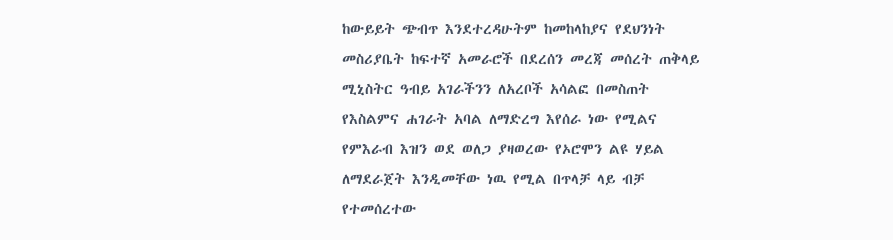ከውይይት ጭብጥ እንደተረዳሁትም ከመከላከያና የደህንነት መስሪያቤት ከፍተኛ አመራሮች በደረሰን መረጃ መሰረት ጠቅላይ ሚኒስትር ዓብይ አገራችንን ለአረቦች አሳልፎ በመስጠት የእስልምና ሐገራት አባል ለማድረግ እየሰራ ነው የሚልና የምእራብ እዝን ወደ ወለጋ ያዛወረው የኦሮሞን ልዩ ሃይል ለማደራጀት እንዲመቸው ነዉ የሚል በጥላቻ ላይ ብቻ የተመሰረተው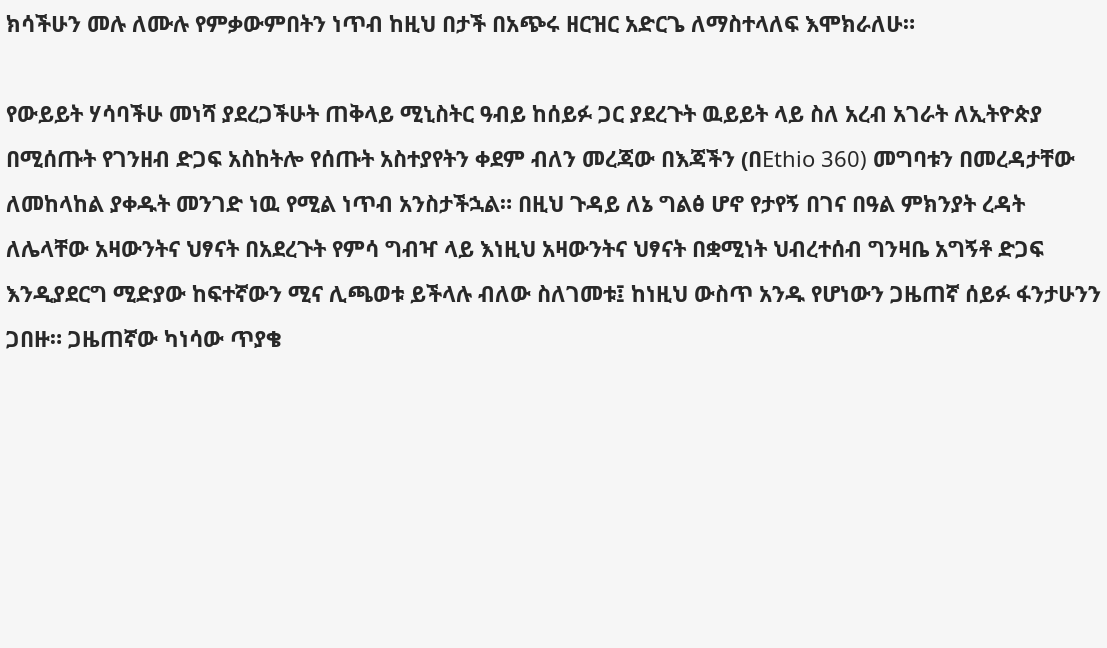ክሳችሁን መሉ ለሙሉ የምቃውምበትን ነጥብ ከዚህ በታች በአጭሩ ዘርዝር አድርጌ ለማስተላለፍ እሞክራለሁ።

የውይይት ሃሳባችሁ መነሻ ያደረጋችሁት ጠቅላይ ሚኒስትር ዓብይ ከሰይፉ ጋር ያደረጉት ዉይይት ላይ ስለ አረብ አገራት ለኢትዮጵያ በሚሰጡት የገንዘብ ድጋፍ አስከትሎ የሰጡት አስተያየትን ቀደም ብለን መረጃው በእጃችን (በEthio 360) መግባቱን በመረዳታቸው ለመከላከል ያቀዱት መንገድ ነዉ የሚል ነጥብ አንስታችኋል። በዚህ ጉዳይ ለኔ ግልፅ ሆኖ የታየኝ በገና በዓል ምክንያት ረዳት ለሌላቸው አዛውንትና ህፃናት በአደረጉት የምሳ ግብዣ ላይ እነዚህ አዛውንትና ህፃናት በቋሚነት ህብረተሰብ ግንዛቤ አግኝቶ ድጋፍ እንዲያደርግ ሚድያው ከፍተኛውን ሚና ሊጫወቱ ይችላሉ ብለው ስለገመቱ፤ ከነዚህ ውስጥ አንዱ የሆነውን ጋዜጠኛ ሰይፉ ፋንታሁንን ጋበዙ። ጋዜጠኛው ካነሳው ጥያቄ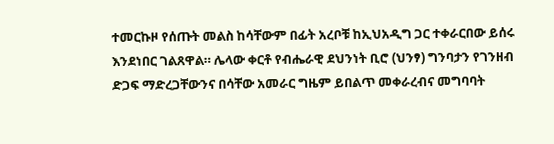ተመርኩዞ የሰጡት መልስ ከሳቸውም በፊት አረቦቹ ከኢህአዲግ ጋር ተቀራርበው ይሰሩ እንደነበር ገልጸዋል። ሌላው ቀርቶ የብሔራዊ ደህንነት ቢሮ (ህንፃ) ግንባታን የገንዘብ ድጋፍ ማድረጋቸውንና በሳቸው አመራር ግዜም ይበልጥ መቀራረብና መግባባት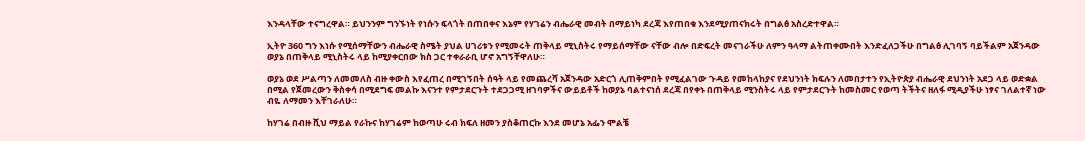እንዳላቸው ተናግረዋል። ይህንንም ግንኙነት የነሱን ፍላጎት በጠበቀና እኔም የሃገሬን ብሔራዊ መብት በማይነካ ደረጃ እየጠበቁ እንደሚያጠናክሩት በግልፅ አስረድተዋል።

ኢትዮ 360 ግን እነሱ የሚሰማቸውን ብሔራዊ ስሜት ያህል ሀገሪቱን የሚመሩት ጠቅላይ ሚኒስትሩ የማይሰማቸው ናቸው ብሎ በድፍረት መናገራችሁ ለምን ዓላማ ልትጠቀሙበት እንድፈለጋችሁ በግልፅ ሊገባኝ ባይችልም አጀንዳው ወያኔ በጠቅላይ ሚኒስትሩ ላይ ከሚያቀርበው ክስ ጋር ተቀራራቢ ሆኖ አግኝቸዋለሁ።

ወያኔ ወደ ሥልጣን ለመመለስ ብዙ ቀውስ እየፈጠረ በሚገኝበት ሰዓት ላይ የመጨረሻ አጀንዳው አድርጎ ሊጠቅምበት የሚፈልገው ጉዳይ የመከላከያና የደህንነት ክፍሉን ለመበታተን የኢትዮጵያ ብሔራዊ ደህንነት አደጋ ላይ ወድቋል በሚል የጀመረውን ቅስቀሳ በሚደግፍ መልኩ እናንተ የምታደርጉት ተደጋጋሚ ዘገባዎችና ውይይቶች ከወያኔ ባልተናነሰ ደረጃ በየቀኑ በጠቅላይ ሚንስትሩ ላይ የምታደርጉት ከመስመር የወጣ ትችትና ዘለፋ ሚዲያችሁ ነፃና ገለልተኛ ነው ብዬ ለማመን እቸገራለሁ።

ከሃገሬ በብዙ ሺህ ማይል የራኩና ከሃገሬም ከወጣሁ ሩብ ክፍለ ዘመን ያስቆጠርኩ እንደ መሆኔ አፌን ሞልቼ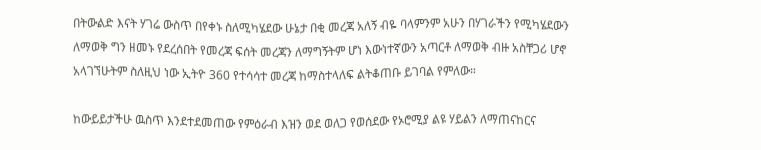በትውልድ እናት ሃገሬ ውስጥ በየቀኑ ስለሚካሄደው ሁኔታ በቂ መረጃ አለኝ ብዬ ባላምንም አሁን በሃገራችን የሚካሄደውን ለማወቅ ግን ዘመኑ የደረሰበት የመረጃ ፍሰት መረጃን ለማግኝትም ሆነ እውነተኛውን አጣርቶ ለማወቅ ብዙ አስቸጋሪ ሆኖ አላገኘሁትም ስለዚህ ነው ኢትዮ 360 የተሳሳተ መረጃ ከማስተላለፍ ልትቆጠቡ ይገባል የምለው።

ከውይይታችሁ ዉስጥ እንደተደመጠው የምዕራብ እዝን ወደ ወለጋ የወሰደው የኦሮሚያ ልዩ ሃይልን ለማጠናከርና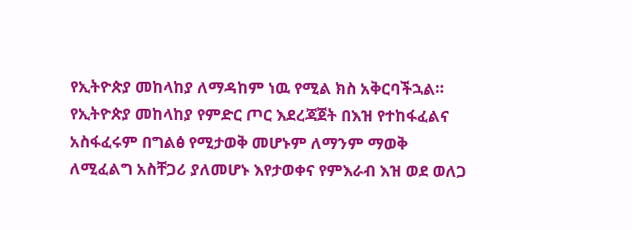የኢትዮጵያ መከላከያ ለማዳከም ነዉ የሚል ክስ አቅርባችኋል። የኢትዮጵያ መከላከያ የምድር ጦር እደረጃጀት በእዝ የተከፋፈልና አስፋፈሩም በግልፅ የሚታወቅ መሆኑም ለማንም ማወቅ ለሚፈልግ አስቸጋሪ ያለመሆኑ እየታወቀና የምእራብ እዝ ወደ ወለጋ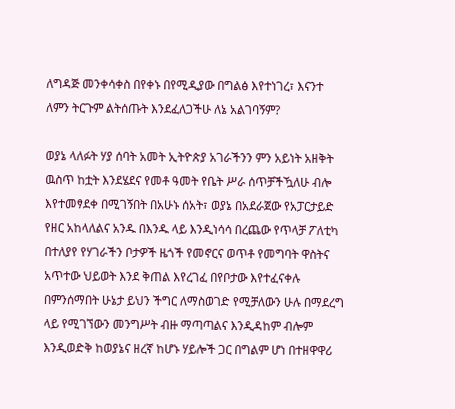ለግዳጅ መንቀሳቀስ በየቀኑ በየሚዲያው በግልፅ እየተነገረ፣ እናንተ ለምን ትርጉም ልትሰጡት እንደፈለጋችሁ ለኔ አልገባኝም?

ወያኔ ላለፉት ሃያ ሰባት አመት ኢትዮጵያ አገራችንን ምን አይነት አዘቅት ዉስጥ ከቷት እንደሄደና የመቶ ዓመት የቤት ሥራ ሰጥቻችዃለሁ ብሎ እየተመፃደቀ በሚገኝበት በአሁኑ ሰአት፣ ወያኔ በአደራጀው የአፓርታይድ የዘር አከላለልና አንዱ በእንዱ ላይ እንዲነሳሳ በረጨው የጥላቻ ፖለቲካ በተለያየ የሃገራችን ቦታዎች ዜጎች የመኖርና ወጥቶ የመግባት ዋስትና አጥተው ህይወት እንደ ቅጠል እየረገፈ በየቦታው እየተፈናቀሉ በምንሰማበት ሁኔታ ይህን ችግር ለማስወገድ የሚቻለውን ሁሉ በማደረግ ላይ የሚገኘውን መንግሥት ብዙ ማጣጣልና እንዲዳከም ብሎም እንዲወድቅ ከወያኔና ዘረኛ ከሆኑ ሃይሎች ጋር በግልም ሆነ በተዘዋዋሪ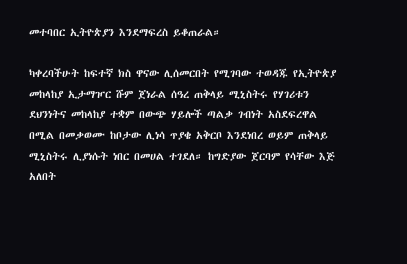መተባበር ኢትዮጵያን እንደማፍረስ ይቆጠራል።

ካቀረባችሁት ከፍተኛ ክስ ዋናው ሊሰመርበት የሚገባው ተወዳጁ የኢትዮጵያ መከላከያ ኢታማዦር ሹም ጀነራል ሰዓረ ጠቅላይ ሚኒስትሩ የሃገሪቱን ደህንነትና መከላከያ ተቋም በውጭ ሃይሎች ጣልቃ ገብነት አስደፍረዋል በሚል በመቃወሙ ከቦታው ሊነሳ ጥያቄ አቅርቦ እንደነበረ ወይም ጠቅላይ ሚኒስትሩ ሊያነሱት ነበር በመሀል ተገደለ። ከግድያው ጀርባም የሳቸው እጅ አለበት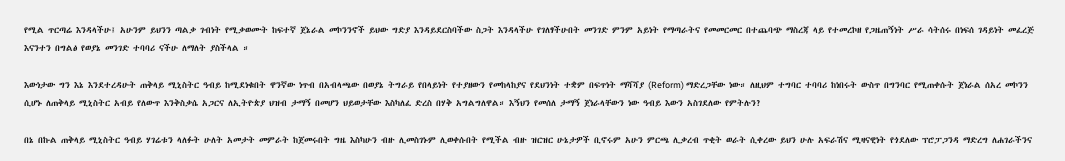የሚል ጥርጣሬ እንዳላችሁ፤ አሁንም ይህንን ጣልቃ ገብነት የሚቃወሙት ከፍተኛ ጀኔራል መኮንንኖች ይህው ግድያ እንዳይደርስባችው ስጋት እንዳላችሁ የገለፃችሁበት መንገድ ምንም አይነት የማጣራትና የመመርመር በተጨባጭ ማስረጃ ላይ የተመረኮዘ የጋዜጠኝነት ሥራ ሳትሰሩ በነፍሰ ገዳይነት መፈረጅ እናንተን በግልፅ የወያኔ መንገድ ተባባሪ ናችሁ ለማለት ያስችላል ።

እውነታው ግን እኔ እንደተረዳሁት ጠቅላይ ሚኒስትር ዓብይ ከሚደነቁበት ዋንኛው ነጥብ በአብላጫው በወያኔ ትግራይ የበላይነት የተያዘውን የመከላከያና የደህንነት ተቋም በፍጥነት ማሻሻያ (Reform) ማድረጋቸው ነው። ለዚህም ተግባር ተባባሪ ከነበሩት ውስጥ በግንባር የሚጠቀሱት ጀነራል ሰአረ መኮንን ሲሆኑ ለጠቅላይ ሚኒስትር አብይ የለውጥ እንቅስቃሴ አጋርና ለኢትዮጵያ ህዝብ ታማኝ በመሆን ህይወታቸው እስካለፈ ድረስ በሃቅ አግልግለዋል። እኝህን የመሰለ ታማኝ ጀነራላቸውን ነው ዓብይ እውን አስገደለው የምትሉን?

በኔ በኩል ጠቅላይ ሚኒስትር ዓብይ ሃገሬቱን ላለፉት ሁለት አመታት መምራት ከጀመሩበት ግዜ እስካሁን ብዙ ሊመስገኑም ሊወቀሱበት የሚችል ብዙ ዝርዝር ሁኔታዎች ቢኖሩም አሁን ምርጫ ሊቃረብ ጥቂት ወራት ሲቀረው ይህን ሁሉ አፍራሽና ሚዛናዊነት የጎደለው ፕሮፓጋንዳ ማድረግ ለሐገራችንና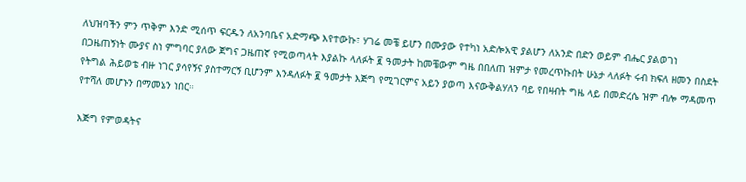ለህዝባችን ምን ጥቅም እንድ ሚሰጥ ፍርዱን ለአንባቤና አድማጭ እየተውኩ፣ ሃገሬ መቼ ይሆን በሙያው የተካነ አድሎአዊ ያልሆን ለአንድ በድን ወይም ብሔር ያልወገነ በጋዜጠኝነት ሙያና ስነ ምግባር ያለው ጀግና ጋዜጠኛ የሚወጣላት እያልኩ ላለፉት ፪ ዓመታት ከመቼውም ግዜ በበለጠ ዝምታ የመረጥኩበት ሁኔታ ላለፉት ሩብ ክፍለ ዘመን በስደት የትግል ሕይወቴ ብዙ ነገር ያሳየኝና ያስተማርኝ ቢሆንም እንዳለፉት ፪ ዓመታት እጅግ የሚገርምና አይን ያወጣ እናውቅልሃለን ባይ የበዛብት ግዜ ላይ በመድረሴ ዝም ብሎ ማዳመጥ የተሻለ መሆኑን በማመኔን ነበር።

እጅግ የምወዳትና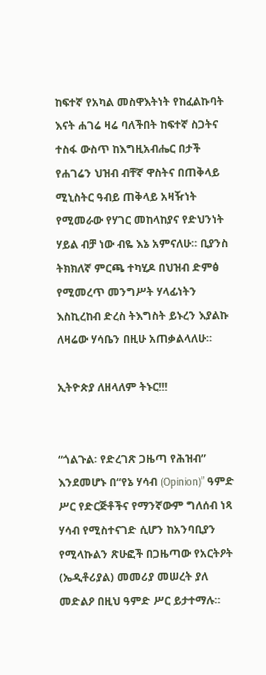ከፍተኛ የአካል መስዋእትነት የከፈልኩባት እናት ሐገሬ ዛሬ ባለችበት ከፍተኛ ስጋትና ተስፋ ውስጥ ከእግዚአብሔር በታች የሐገሬን ህዝብ ብቸኛ ዋስትና በጠቅላይ ሚኒስትር ዓብይ ጠቅላይ አዛዥነት የሚመራው የሃገር መከላከያና የድህንነት ሃይል ብቻ ነው ብዬ እኔ አምናለሁ። ቢያንስ ትክክለኛ ምርጫ ተካሂዶ በህዝብ ድምፅ የሚመረጥ መንግሥት ሃላፊነትን እስኪረከብ ድረስ ትእግስት ይኑረን እያልኩ ለዛሬው ሃሳቤን በዚሁ አጠቃልላለሁ።

ኢትዮጵያ ለዘላለም ትኑር!!!


“ጎልጉል፡ የድረገጽ ጋዜጣ የሕዝብ” እንደመሆኑ በ“የኔ ሃሳብ (Opinion)” ዓምድ ሥር የድርጅቶችና የማንኛውም ግለሰብ ነጻ ሃሳብ የሚስተናገድ ሲሆን ከአንባቢያን የሚላኩልን ጽሁፎች በጋዜጣው የአርትዖት (ኤዲቶሪያል) መመሪያ መሠረት ያለ መድልዖ በዚህ ዓምድ ሥር ይታተማሉ።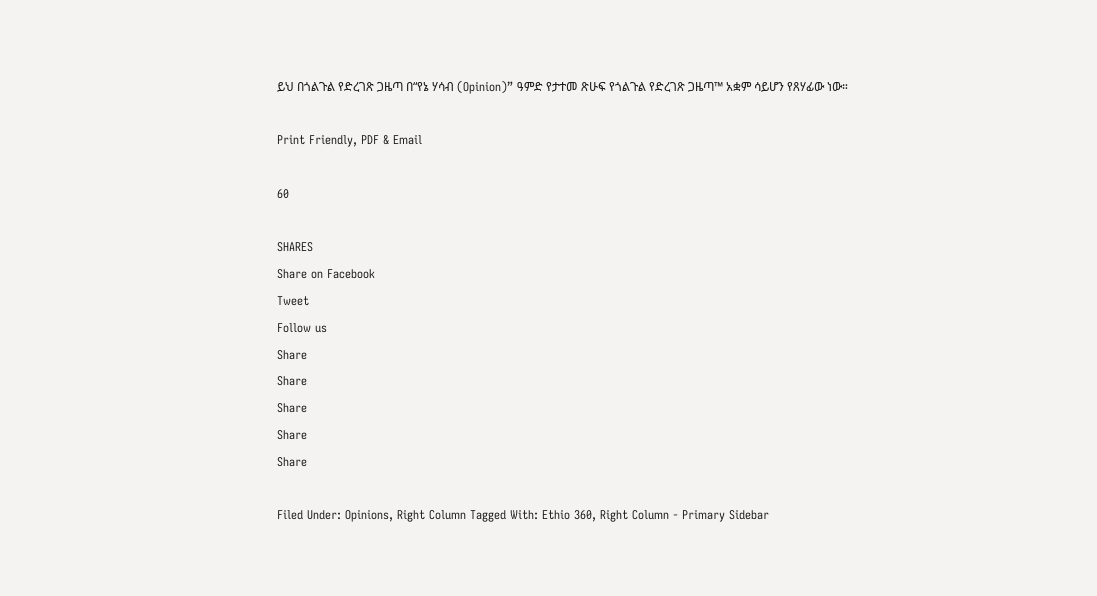ይህ በጎልጉል የድረገጽ ጋዜጣ በ“የኔ ሃሳብ (Opinion)” ዓምድ የታተመ ጽሁፍ የጎልጉል የድረገጽ ጋዜጣ™ አቋም ሳይሆን የጸሃፊው ነው።

Print Friendly, PDF & Email

60

SHARES
Share on Facebook
Tweet
Follow us
Share
Share
Share
Share
Share

Filed Under: Opinions, Right Column Tagged With: Ethio 360, Right Column - Primary Sidebar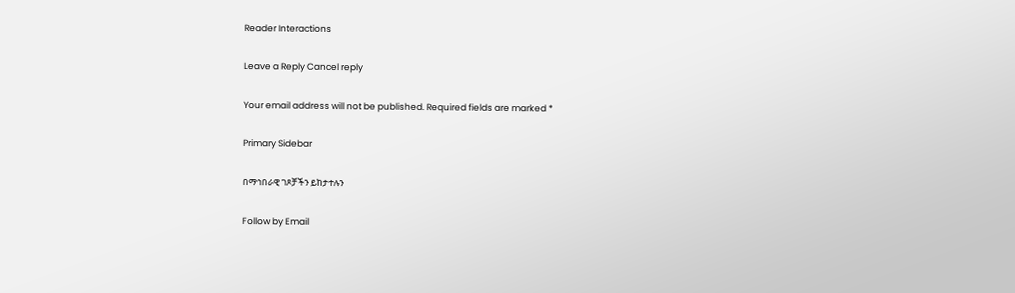Reader Interactions

Leave a Reply Cancel reply

Your email address will not be published. Required fields are marked *

Primary Sidebar

በማኅበራዊ ገጾቻችን ይከታተሉን

Follow by Email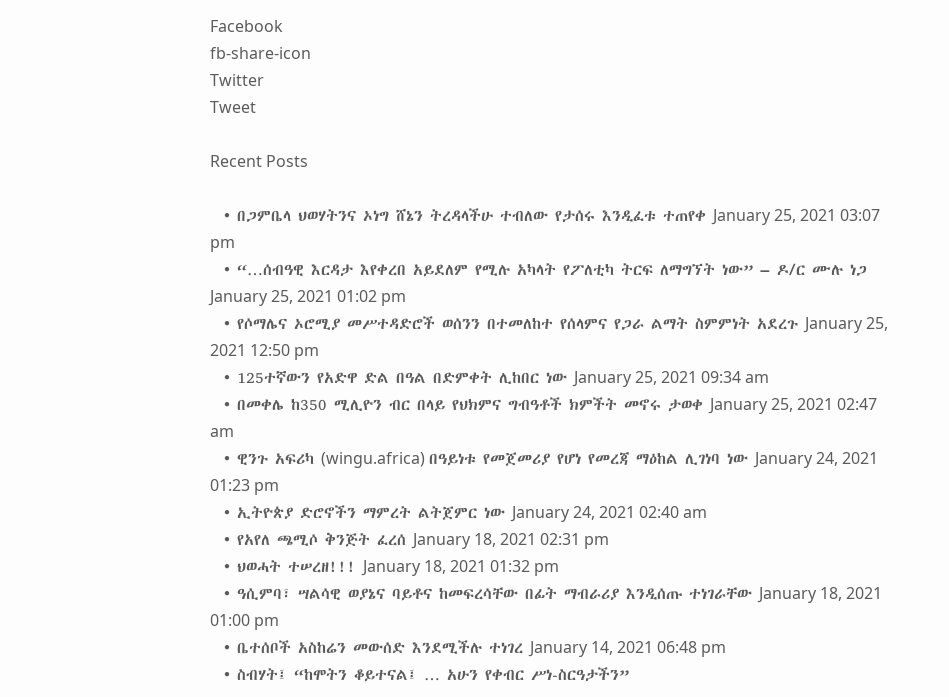Facebook
fb-share-icon
Twitter
Tweet

Recent Posts

  • በጋምቤላ ህወሃትንና ኦነግ ሸኔን ትረዳላችሁ ተብለው የታሰሩ እንዲፈቱ ተጠየቀ January 25, 2021 03:07 pm
  • “…ሰብዓዊ እርዳታ እየቀረበ አይደለም የሚሉ አካላት የፖለቲካ ትርፍ ለማግኘት ነው” – ዶ/ር ሙሉ ነጋ January 25, 2021 01:02 pm
  • የሶማሌና ኦሮሚያ መሥተዳድሮች ወሰንን በተመለከተ የሰላምና የጋራ ልማት ስምምነት አደረጉ January 25, 2021 12:50 pm
  • 125ተኛውን የአድዋ ድል በዓል በድምቀት ሊከበር ነው January 25, 2021 09:34 am
  • በመቀሌ ከ350 ሚሊዮን ብር በላይ የህክምና ግብዓቶች ክምችት መኖሩ ታወቀ January 25, 2021 02:47 am
  • ዊንጉ አፍሪካ (wingu.africa) በዓይነቱ የመጀመሪያ የሆነ የመረጃ ማዕከል ሊገነባ ነው January 24, 2021 01:23 pm
  • ኢትዮጵያ ድሮኖችን ማምረት ልትጀምር ነው January 24, 2021 02:40 am
  • የአየለ ጫሚሶ ቅንጅት ፈረሰ January 18, 2021 02:31 pm
  • ህወሓት ተሠረዘ!!! January 18, 2021 01:32 pm
  • ዓሲምባ፣ ሣልሳዊ ወያኔና ባይቶና ከመፍረሳቸው በፊት ማብራሪያ እንዲሰጡ ተነገራቸው January 18, 2021 01:00 pm
  • ቤተሰቦች አስከሬን መውሰድ እንደሚችሉ ተነገረ January 14, 2021 06:48 pm
  • ስብሃት፤ “ከሞትን ቆይተናል፤ … አሁን የቀብር ሥነ-ስርዓታችን”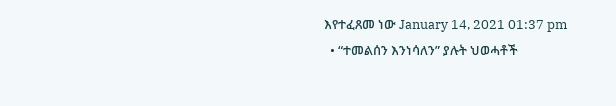እየተፈጸመ ነው January 14, 2021 01:37 pm
  • “ተመልሰን እንነሳለን” ያሉት ህወሓቶች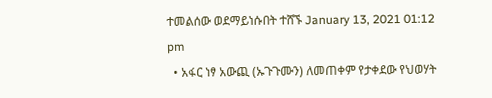ተመልሰው ወደማይነሱበት ተሸኙ January 13, 2021 01:12 pm
  • አፋር ነፃ አውጪ (ኡጉጉሙን) ለመጠቀም የታቀደው የህወሃት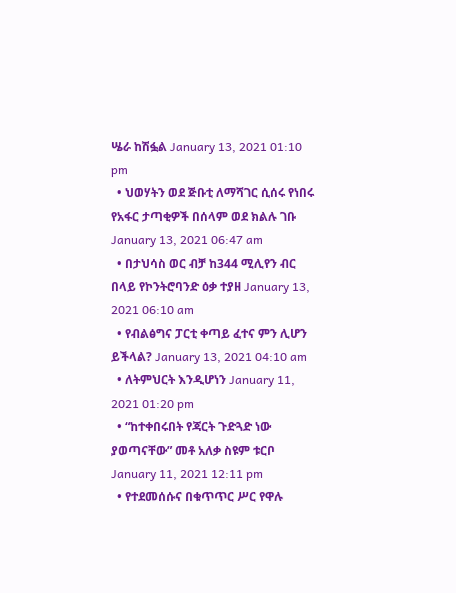ሤራ ከሽፏል January 13, 2021 01:10 pm
  • ህወሃትን ወደ ጅቡቲ ለማሻገር ሲሰሩ የነበሩ የአፋር ታጣቂዎች በሰላም ወደ ክልሉ ገቡ January 13, 2021 06:47 am
  • በታህሳስ ወር ብቻ ከ344 ሚሊየን ብር በላይ የኮንትሮባንድ ዕቃ ተያዘ January 13, 2021 06:10 am
  • የብልፅግና ፓርቲ ቀጣይ ፈተና ምን ሊሆን ይችላል? January 13, 2021 04:10 am
  • ለትምህርት እንዲሆነን January 11, 2021 01:20 pm
  • “ከተቀበሩበት የጃርት ጉድጓድ ነው ያወጣናቸው” መቶ አለቃ ስዩም ቱርቦ January 11, 2021 12:11 pm
  • የተደመሰሱና በቁጥጥር ሥር የዋሉ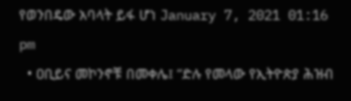የወንበዴው አባላት ይፋ ሆነ January 7, 2021 01:16 pm
  • ዐቢይና መኮንኖቹ በመቀሌ፤ “ድሉ የመላው የኢትዮጵያ ሕዝብ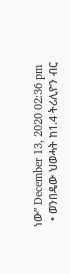ነው” December 13, 2020 02:36 pm
  • ወንበዴው ህወሓት ከ1.4 ትሪሊዮን ብር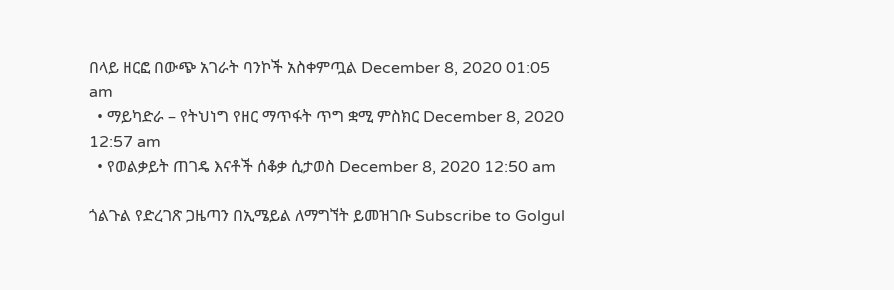በላይ ዘርፎ በውጭ አገራት ባንኮች አስቀምጧል December 8, 2020 01:05 am
  • ማይካድራ – የትህነግ የዘር ማጥፋት ጥግ ቋሚ ምስክር December 8, 2020 12:57 am
  • የወልቃይት ጠገዴ እናቶች ሰቆቃ ሲታወስ December 8, 2020 12:50 am

ጎልጉል የድረገጽ ጋዜጣን በኢሜይል ለማግኘት ይመዝገቡ Subscribe to Golgul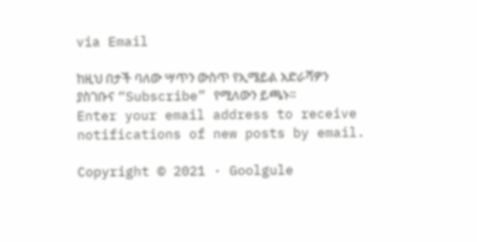via Email

ከዚህ በታች ባለው ሣጥን ውስጥ የኢሜይል አድራሻዎን ያስገቡና “Subscribe” የሚለውን ይጫኑ፡፡
Enter your email address to receive notifications of new posts by email.

Copyright © 2021 · Goolgule